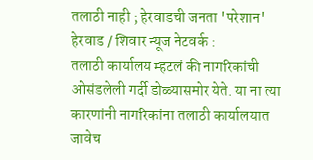तलाठी नाही ; हेरवाडची जनता 'परेशान'
हेरवाड / शिवार न्यूज नेटवर्क :
तलाठी कार्यालय म्हटलं की नागरिकांची ओसंडलेली गर्दी डोळ्यासमोर येते. या ना त्या कारणांनी नागरिकांना तलाठी कार्यालयात जावेच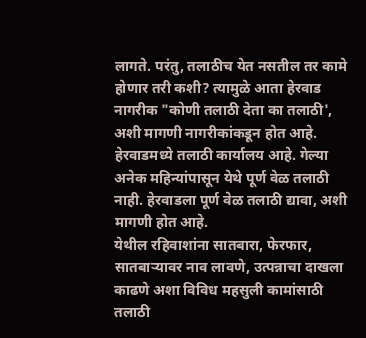लागते. परंतु, तलाठीच येत नसतील तर कामे होणार तरी कशी? त्यामुळे आता हेरवाड नागरीक "कोणी तलाठी देता का तलाठी', अशी मागणी नागरीकांकडून होत आहे.
हेरवाडमध्ये तलाठी कार्यालय आहे. गेल्या अनेक महिन्यांपासून येथे पूर्ण वेळ तलाठी नाही. हेरवाडला पूर्ण वेळ तलाठी द्यावा, अशी मागणी होत आहे.
येथील रहिवाशांना सातबारा, फेरफार, सातबाऱ्यावर नाव लावणे, उत्पन्नाचा दाखला काढणे अशा विविध महसुली कामांसाठी तलाठी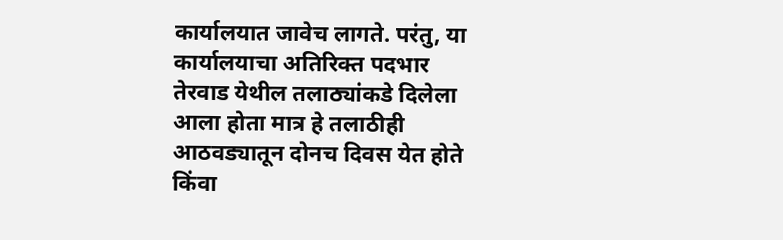कार्यालयात जावेच लागते. परंतु, या कार्यालयाचा अतिरिक्त पदभार तेरवाड येथील तलाठ्यांकडे दिलेला आला होता मात्र हे तलाठीही आठवड्यातून दोनच दिवस येत होते किंवा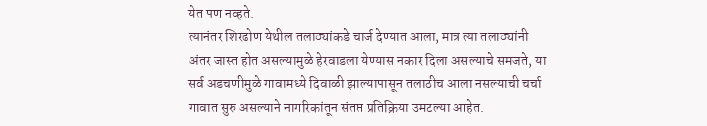येत पण नव्हते.
त्यानंतर शिरढोण येथील तलाठ्यांकडे चार्ज देण्यात आला, मात्र त्या तलाठ्यांनी अंतर जास्त होत असल्यामुळे हेरवाडला येण्यास नकार दिला असल्याचे समजते, या सर्व अडचणीमुळे गावामध्ये दिवाळी झाल्यापासून तलाठीच आला नसल्याची चर्चा गावात सुरु असल्याने नागरिकांतून संतप्त प्रतिक्रिया उमटल्या आहेत.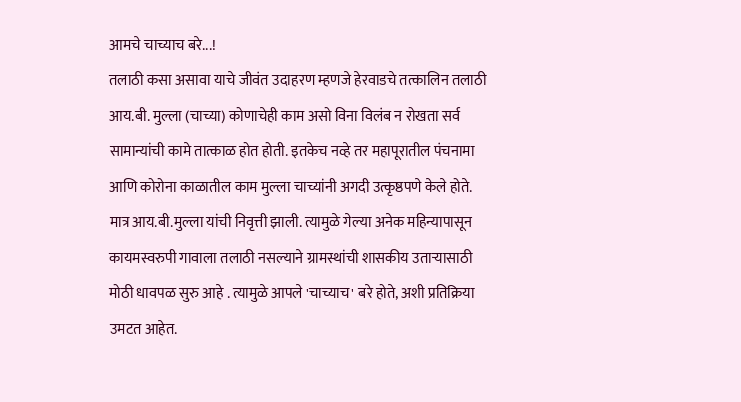आमचे चाच्याच बरे...!
तलाठी कसा असावा याचे जीवंत उदाहरण म्हणजे हेरवाडचे तत्कालिन तलाठी आय.बी. मुल्ला (चाच्या) कोणाचेही काम असो विना विलंब न रोखता सर्व सामान्यांची कामे तात्काळ होत होती. इतकेच नव्हे तर महापूरातील पंचनामा आणि कोरोना काळातील काम मुल्ला चाच्यांनी अगदी उत्कृष्ठपणे केले होते. मात्र आय.बी.मुल्ला यांची निवृत्ती झाली. त्यामुळे गेल्या अनेक महिन्यापासून कायमस्वरुपी गावाला तलाठी नसल्याने ग्रामस्थांची शासकीय उताऱ्यासाठी मोठी धावपळ सुरु आहे . त्यामुळे आपले 'चाच्याच' बरे होते, अशी प्रतिक्रिया उमटत आहेत.